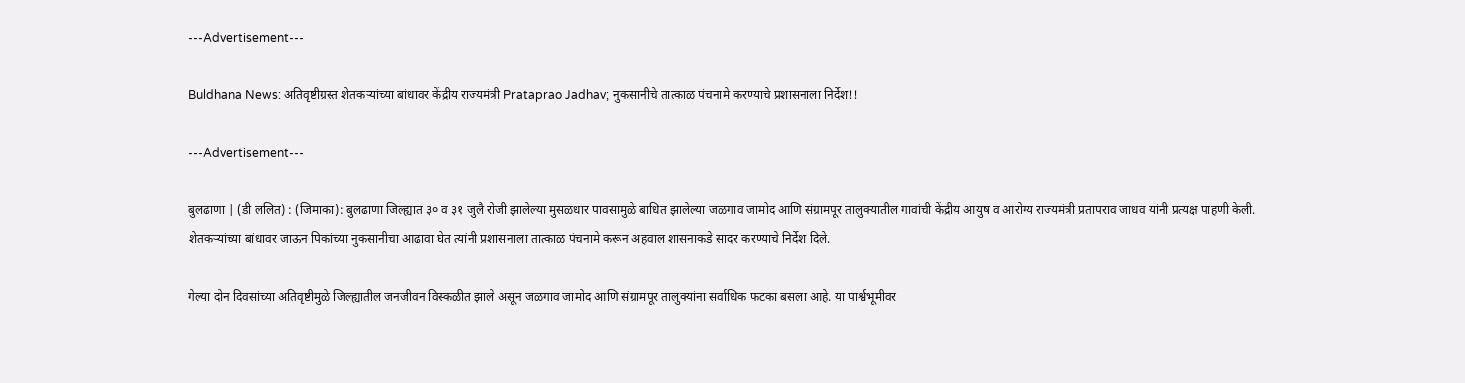---Advertisement---

Buldhana News: अतिवृष्टीग्रस्त शेतकऱ्यांच्या बांधावर केंद्रीय राज्यमंत्री Prataprao Jadhav; नुकसानीचे तात्काळ पंचनामे करण्याचे प्रशासनाला निर्देश!!

---Advertisement---

बुलढाणा | (डी ललित) : (जिमाका): बुलढाणा जिल्ह्यात ३० व ३१ जुलै रोजी झालेल्या मुसळधार पावसामुळे बाधित झालेल्या जळगाव जामोद आणि संग्रामपूर तालुक्यातील गावांची केंद्रीय आयुष व आरोग्य राज्यमंत्री प्रतापराव जाधव यांनी प्रत्यक्ष पाहणी केली. शेतकऱ्यांच्या बांधावर जाऊन पिकांच्या नुकसानीचा आढावा घेत त्यांनी प्रशासनाला तात्काळ पंचनामे करून अहवाल शासनाकडे सादर करण्याचे निर्देश दिले.

गेल्या दोन दिवसांच्या अतिवृष्टीमुळे जिल्ह्यातील जनजीवन विस्कळीत झाले असून जळगाव जामोद आणि संग्रामपूर तालुक्यांना सर्वाधिक फटका बसला आहे. या पार्श्वभूमीवर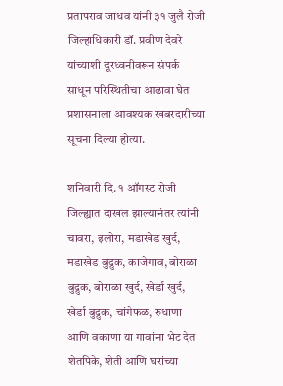प्रतापराव जाधव यांनी ३१ जुलै रोजी जिल्हाधिकारी डॉ. प्रवीण देवरे यांच्याशी दूरध्वनीवरून संपर्क साधून परिस्थितीचा आढावा घेत प्रशासनाला आवश्यक खबरदारीच्या सूचना दिल्या होत्या.

शनिवारी दि. १ ऑगस्ट रोजी जिल्ह्यात दाखल झाल्यानंतर त्यांनी चावरा, इलोरा, मडाखेड खुर्द, मडाखेड बुद्रुक, काजेगाव, बोराळा बुद्रुक, बोराळा खुर्द, खेर्डा खुर्द, खेर्डा बुद्रुक, चांगेफळ, रुधाणा आणि वकाणा या गावांना भेट देत शेतपिके, शेती आणि घरांच्या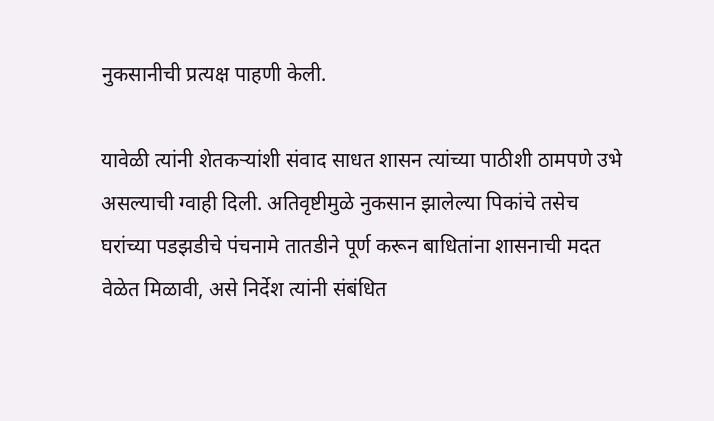नुकसानीची प्रत्यक्ष पाहणी केली.

यावेळी त्यांनी शेतकऱ्यांशी संवाद साधत शासन त्यांच्या पाठीशी ठामपणे उभे असल्याची ग्वाही दिली. अतिवृष्टीमुळे नुकसान झालेल्या पिकांचे तसेच घरांच्या पडझडीचे पंचनामे तातडीने पूर्ण करून बाधितांना शासनाची मदत वेळेत मिळावी, असे निर्देश त्यांनी संबंधित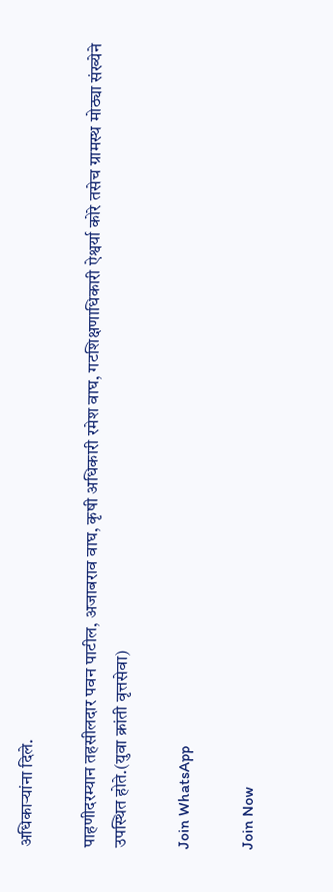अधिकाऱ्यांना दिले.

पाहणीदरम्यान तहसीलदार पवन पाटील, अजाबराव वाघ, कृषी अधिकारी रमेश वाघ, गटशिक्षणाधिकारी ऐश्वर्या कोरे तसेच ग्रामस्थ मोठ्या संख्येने उपस्थित होते.(युवा क्रांती वृत्तसेवा)

Join WhatsApp

Join Now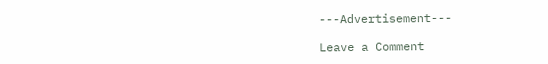---Advertisement---

Leave a Comment